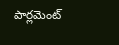పార్లమెంట్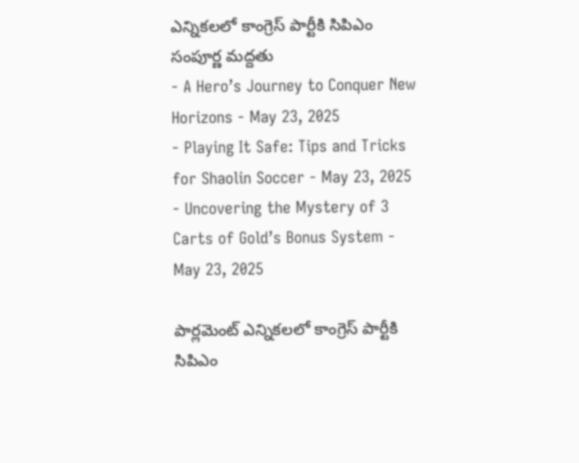ఎన్నికలలో కాంగ్రెస్ పార్టీకి సిపిఎం సంపూర్ణ మద్దతు
- A Hero’s Journey to Conquer New Horizons - May 23, 2025
- Playing It Safe: Tips and Tricks for Shaolin Soccer - May 23, 2025
- Uncovering the Mystery of 3 Carts of Gold’s Bonus System - May 23, 2025

పార్లమెంట్ ఎన్నికలలో కాంగ్రెస్ పార్టీకి సిపిఎం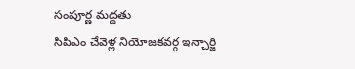సంపూర్ణ మద్దతు
సిపిఎం చేవెళ్ల నియోజకవర్గ ఇన్చార్జి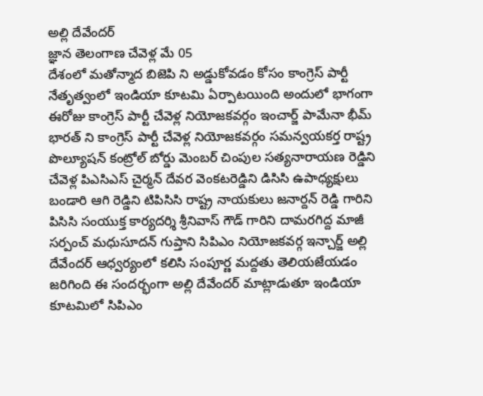అల్లి దేవేందర్
జ్ఞాన తెలంగాణ చేవెళ్ల మే 05
దేశంలో మతోన్మాద బిజెపి ని అడ్డుకోవడం కోసం కాంగ్రెస్ పార్టీ నేతృత్వంలో ఇండియా కూటమి ఏర్పాటయింది అందులో భాగంగా ఈరోజు కాంగ్రెస్ పార్టీ చేవెళ్ల నియోజకవర్గం ఇంచార్జ్ పామేనా భీమ్ భారత్ ని కాంగ్రెస్ పార్టీ చేవెళ్ల నియోజకవర్గం సమన్వయకర్త రాష్ట్ర పొల్యూషన్ కంట్రోల్ బోర్డు మెంబర్ చింపుల సత్యనారాయణ రెడ్డిని చేవెళ్ల పిఎసిఎస్ చైర్మన్ దేవర వెంకటరెడ్డిని డిసిసి ఉపాధ్యక్షులు బండారి ఆగి రెడ్డిని టిపిసిసి రాష్ట్ర నాయకులు జనార్దన్ రెడ్డి గారిని పిసిసి సంయుక్త కార్యదర్శి శ్రీనివాస్ గౌడ్ గారిని దామరగిద్ద మాజీ సర్పంచ్ మధుసూదన్ గుప్తాని సిపిఎం నియోజకవర్గ ఇన్చార్జ్ అల్లి దేవేందర్ ఆధ్వర్యంలో కలిసి సంపూర్ణ మద్దతు తెలియజేయడం జరిగింది ఈ సందర్భంగా అల్లి దేవేందర్ మాట్లాడుతూ ఇండియా కూటమిలో సిపిఎం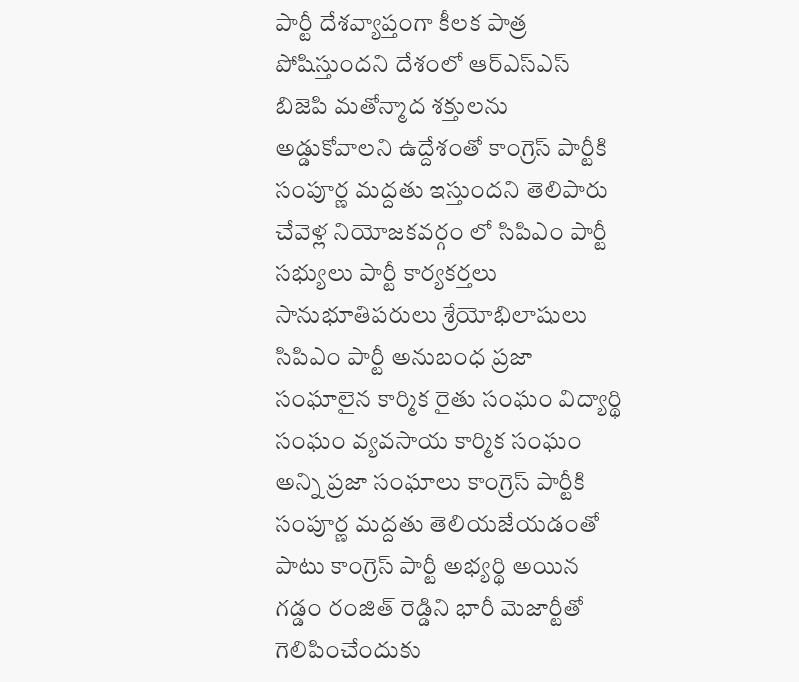పార్టీ దేశవ్యాప్తంగా కీలక పాత్ర పోషిస్తుందని దేశంలో ఆర్ఎస్ఎస్ బిజెపి మతోన్మాద శక్తులను అడ్డుకోవాలని ఉద్దేశంతో కాంగ్రెస్ పార్టీకి సంపూర్ణ మద్దతు ఇస్తుందని తెలిపారు చేవెళ్ల నియోజకవర్గం లో సిపిఎం పార్టీ సభ్యులు పార్టీ కార్యకర్తలు సానుభూతిపరులు శ్రేయోభిలాషులు సిపిఎం పార్టీ అనుబంధ ప్రజా సంఘాలైన కార్మిక రైతు సంఘం విద్యార్థి సంఘం వ్యవసాయ కార్మిక సంఘం అన్ని ప్రజా సంఘాలు కాంగ్రెస్ పార్టీకి సంపూర్ణ మద్దతు తెలియజేయడంతో పాటు కాంగ్రెస్ పార్టీ అభ్యర్థి అయిన గడ్డం రంజిత్ రెడ్డిని భారీ మెజార్టీతో గెలిపించేందుకు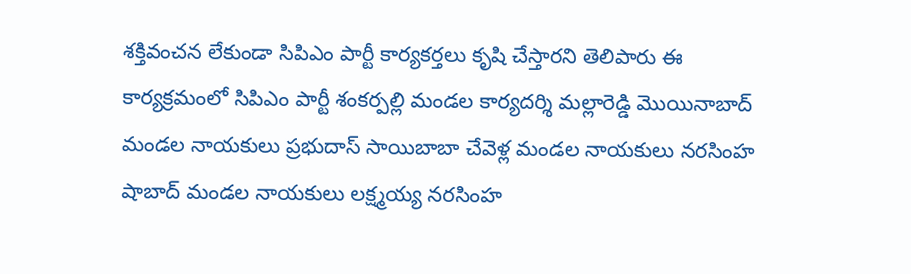శక్తివంచన లేకుండా సిపిఎం పార్టీ కార్యకర్తలు కృషి చేస్తారని తెలిపారు ఈ కార్యక్రమంలో సిపిఎం పార్టీ శంకర్పల్లి మండల కార్యదర్శి మల్లారెడ్డి మొయినాబాద్ మండల నాయకులు ప్రభుదాస్ సాయిబాబా చేవెళ్ల మండల నాయకులు నరసింహ షాబాద్ మండల నాయకులు లక్ష్మయ్య నరసింహ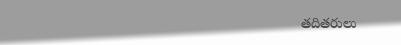తదితరులు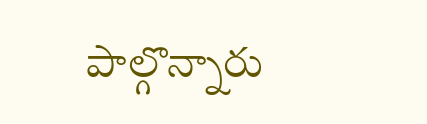పాల్గొన్నారు